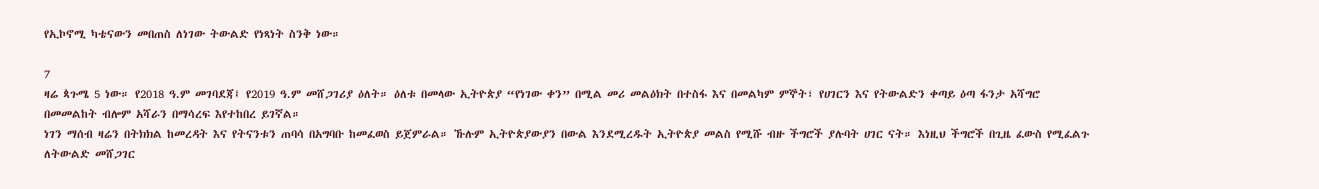የኢኮኖሚ ካቴናውን መበጠስ ለነገው ትውልድ የነጻነት ስንቅ ነው።

7
ዛሬ ጳጉሜ 5 ነው። የ2018 ዓ.ም መገባደጃ፤ የ2019 ዓ.ም መሸጋገሪያ ዕለት። ዕለቱ በመላው ኢትዮጵያ “የነገው ቀን” በሚል መሪ መልዕክት በተስፋ እና በመልካም ምኞት፣ የሀገርን እና የትውልድን ቀጣይ ዕጣ ፋንታ አሻግሮ በመመልከት ብሎም አሻራን በማሳረፍ እየተከበረ ይገኛል።
ነገን ማሰብ ዛሬን በትክክል ከመረዳት እና የትናንቱን ጠባሳ በአግባቡ ከመፈወስ ይጀምራል። ኹሉም ኢትዮጵያውያን በውል እንደሚረዱት ኢትዮጵያ መልስ የሚሹ ብዙ ችግሮች ያሉባት ሀገር ናት። እነዚህ ችግሮች በጊዜ ፈውስ የሚፈልጉ ለትውልድ መሸጋገር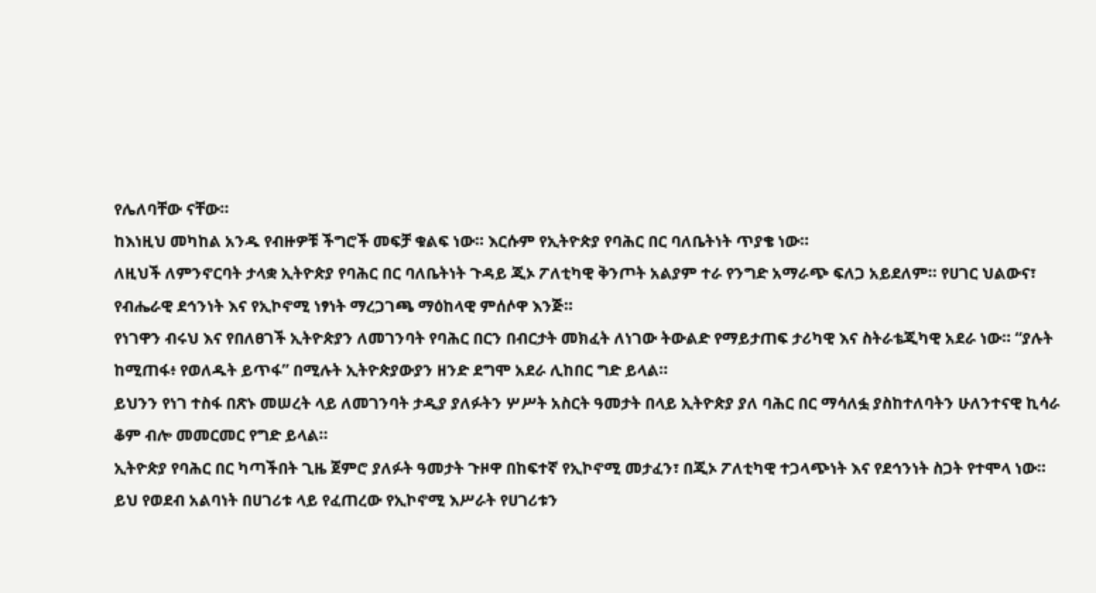የሌለባቸው ናቸው።
ከእነዚህ መካከል አንዱ የብዙዎቹ ችግሮች መፍቻ ቁልፍ ነው። እርሱም የኢትዮጵያ የባሕር በር ባለቤትነት ጥያቄ ነው።
ለዚህች ለምንኖርባት ታላቋ ኢትዮጵያ የባሕር በር ባለቤትነት ጉዳይ ጂኦ ፖለቲካዊ ቅንጦት አልያም ተራ የንግድ አማራጭ ፍለጋ አይደለም። የሀገር ህልውና፣ የብሔራዊ ደኅንነት እና የኢኮኖሚ ነፃነት ማረጋገጫ ማዕከላዊ ምሰሶዋ እንጅ።
የነገዋን ብሩህ እና የበለፀገች ኢትዮጵያን ለመገንባት የባሕር በርን በብርታት መክፈት ለነገው ትውልድ የማይታጠፍ ታሪካዊ እና ስትራቴጂካዊ አደራ ነው። “ያሉት ከሚጠፋ፥ የወለዱት ይጥፋ” በሚሉት ኢትዮጵያውያን ዘንድ ደግሞ አደራ ሊከበር ግድ ይላል።
ይህንን የነገ ተስፋ በጽኑ መሠረት ላይ ለመገንባት ታዲያ ያለፉትን ሦሥት አስርት ዓመታት በላይ ኢትዮጵያ ያለ ባሕር በር ማሳለፏ ያስከተለባትን ሁለንተናዊ ኪሳራ ቆም ብሎ መመርመር የግድ ይላል።
ኢትዮጵያ የባሕር በር ካጣችበት ጊዜ ጀምሮ ያለፉት ዓመታት ጉዞዋ በከፍተኛ የኢኮኖሚ መታፈን፣ በጂኦ ፖለቲካዊ ተጋላጭነት እና የደኅንነት ስጋት የተሞላ ነው። ይህ የወደብ አልባነት በሀገሪቱ ላይ የፈጠረው የኢኮኖሚ እሥራት የሀገሪቱን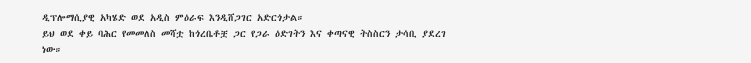ዲፕሎማሲያዊ አካሄድ ወደ አዲስ ምዕራፍ እንዲሸጋገር አድርጎታል።
ይህ ወደ ቀይ ባሕር የመመለስ መሻቷ ከጎረቤቶቿ ጋር የጋራ ዕድገትን እና ቀጣናዊ ትስስርን ታሳቢ ያደረገ ነው።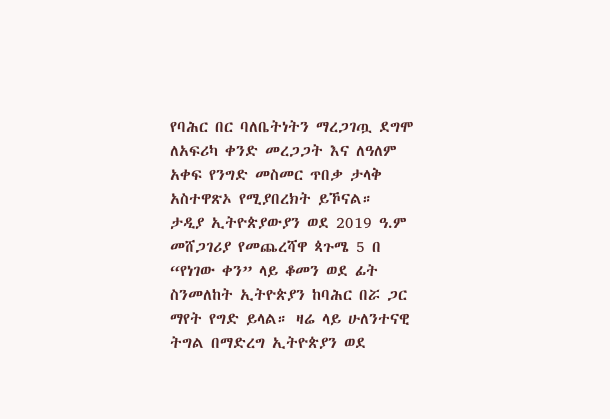የባሕር በር ባለቤትነትን ማረጋገጧ ደግሞ ለአፍሪካ ቀንድ መረጋጋት እና ለዓለም አቀፍ የንግድ መስመር ጥበቃ ታላቅ አስተዋጽኦ የሚያበረክት ይኾናል።
ታዲያ ኢትዮጵያውያን ወደ 2019 ዓ.ም መሸጋገሪያ የመጨረሻዋ ጳጉሜ 5 በ “የነገው ቀን” ላይ ቆመን ወደ ፊት ስንመለከት ኢትዮጵያን ከባሕር በሯ ጋር ማየት የግድ ይላል። ዛሬ ላይ ሁለንተናዊ ትግል በማድረግ ኢትዮጵያን ወደ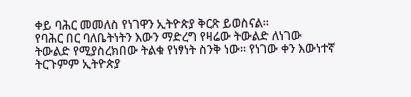ቀይ ባሕር መመለስ የነገዋን ኢትዮጵያ ቅርጽ ይወስናል።
የባሕር በር ባለቤትነትን እውን ማድረግ የዛሬው ትውልድ ለነገው ትውልድ የሚያስረክበው ትልቁ የነፃነት ስንቅ ነው። የነገው ቀን እውነተኛ ትርጉምም ኢትዮጵያ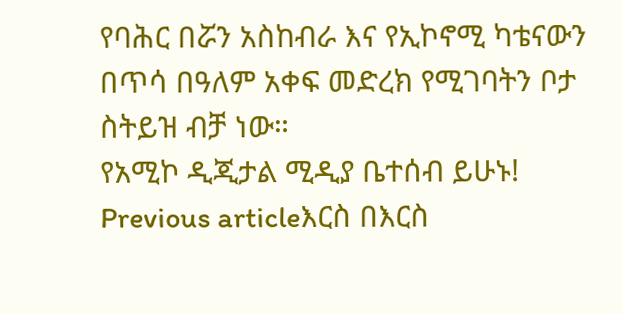የባሕር በሯን አስከብራ እና የኢኮኖሚ ካቴናውን በጥሳ በዓለም አቀፍ መድረክ የሚገባትን ቦታ ስትይዝ ብቻ ነው።
የአሚኮ ዲጂታል ሚዲያ ቤተሰብ ይሁኑ!
Previous articleእርስ በእርስ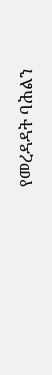የመረዳዳት ባሕልን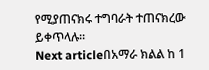የሚያጠናክሩ ተግባራት ተጠናክረው ይቀጥላሉ።
Next articleበአማራ ክልል ከ 1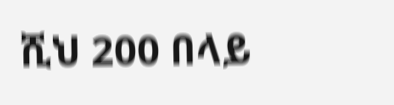ሺህ 200 በላይ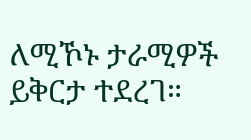ለሚኾኑ ታራሚዎች ይቅርታ ተደረገ።